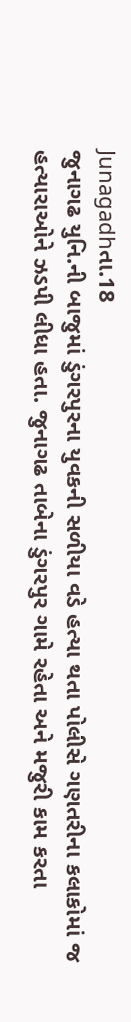Junagadhતા.18
જુનાગઢ યુનિ.ની બાજુમાં ડુંગરપુરના યુવકની સળીયા વડે હત્યા થતા પોલીસે ગણતરીના કલાકોમાં જ હત્યારાઓને ઝડપી લીધા હતા. જુનાગઢ તાબેના ડુંગરપુર ગામે રહેતા અને મજુરી કામ કરતા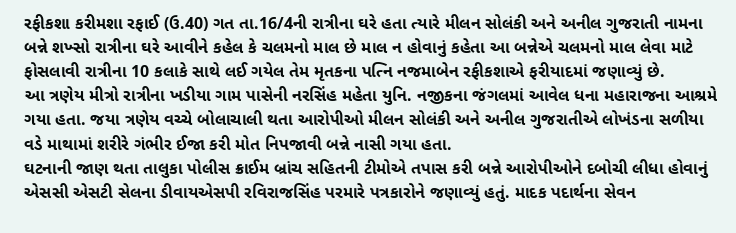રફીકશા કરીમશા રફાઈ (ઉ.40) ગત તા.16/4ની રાત્રીના ઘરે હતા ત્યારે મીલન સોલંકી અને અનીલ ગુજરાતી નામના બન્ને શખ્સો રાત્રીના ઘરે આવીને કહેલ કે ચલમનો માલ છે માલ ન હોવાનું કહેતા આ બન્નેએ ચલમનો માલ લેવા માટે ફોસલાવી રાત્રીના 10 કલાકે સાથે લઈ ગયેલ તેમ મૃતકના પત્નિ નજમાબેન રફીકશાએ ફરીયાદમાં જણાવ્યું છે.
આ ત્રણેય મીત્રો રાત્રીના ખડીયા ગામ પાસેની નરસિંહ મહેતા યુનિ. નજીકના જંગલમાં આવેલ ધના મહારાજના આશ્રમે ગયા હતા. જયા ત્રણેય વચ્ચે બોલાચાલી થતા આરોપીઓ મીલન સોલંકી અને અનીલ ગુજરાતીએ લોખંડના સળીયા વડે માથામાં શરીરે ગંભીર ઈજા કરી મોત નિપજાવી બન્ને નાસી ગયા હતા.
ઘટનાની જાણ થતા તાલુકા પોલીસ ક્રાઈમ બ્રાંચ સહિતની ટીમોએ તપાસ કરી બન્ને આરોપીઓને દબોચી લીધા હોવાનું એસસી એસટી સેલના ડીવાયએસપી રવિરાજસિંહ પરમારે પત્રકારોને જણાવ્યું હતું. માદક પદાર્થના સેવન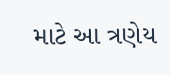માટે આ ત્રણેય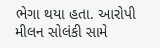ભેગા થયા હતા. આરોપી મીલન સોલંકી સામે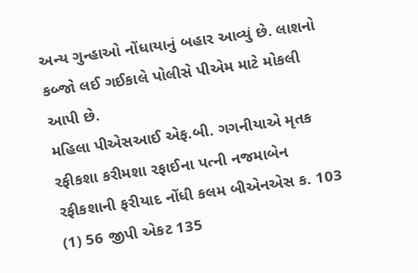અન્ય ગુન્હાઓ નોંધાયાનું બહાર આવ્યું છે. લાશનો કબ્જો લઈ ગઈકાલે પોલીસે પીએમ માટે મોકલી આપી છે.
મહિલા પીએસઆઈ એફ.બી. ગગનીયાએ મૃતક રફીકશા કરીમશા રફાઈના પત્ની નજમાબેન રફીકશાની ફરીયાદ નોંધી કલમ બીએનએસ ક. 103 (1) 56 જીપી એકટ 135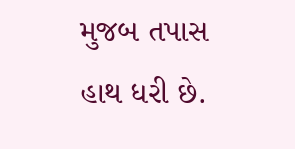મુજબ તપાસ હાથ ધરી છે.